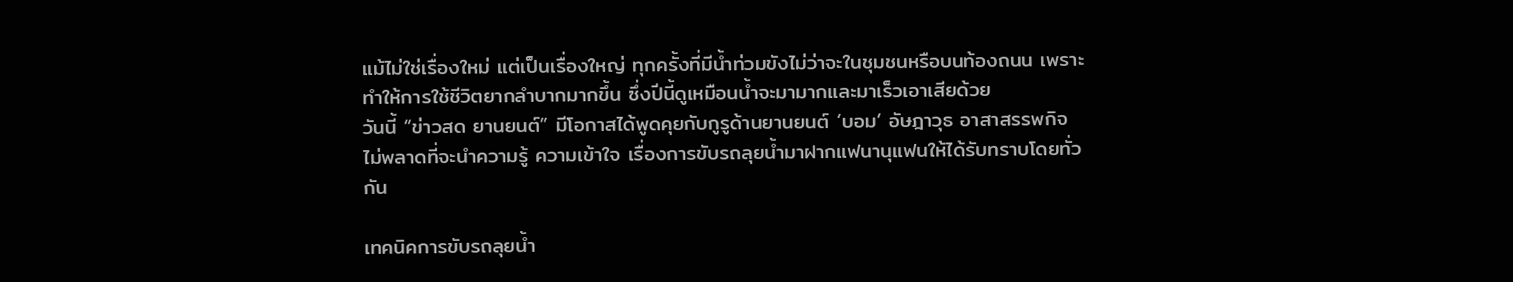แม้ไม่ใช่เรื่องใหม่ แต่เป็นเรื่องใหญ่ ทุกครั้งที่มีน้ำท่วมขังไม่ว่าจะในชุมชนหรือบนท้องถนน เพราะทำให้การใช้ชีวิตยากลำบากมากขึ้น ซึ่งปีนี้ดูเหมือนน้ำจะมามากและมาเร็วเอาเสียด้วย
วันนี้ “ข่าวสด ยานยนต์” มีโอกาสได้พูดคุยกับกูรูด้านยานยนต์ ‘บอม’ อัษฎาวุธ อาสาสรรพกิจ ไม่พลาดที่จะนำความรู้ ความเข้าใจ เรื่องการขับรถลุยน้ำมาฝากแฟนานุแฟนให้ได้รับทราบโดยทั่วกัน

เทคนิคการขับรถลุยน้ำ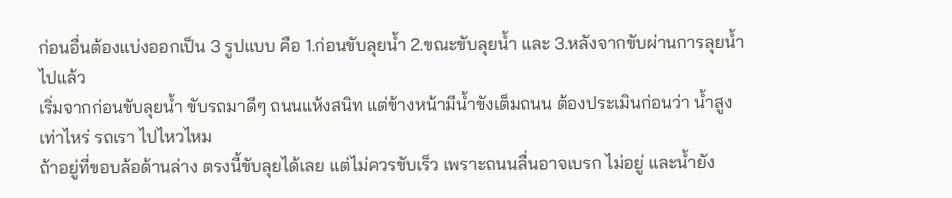ก่อนอื่นต้องแบ่งออกเป็น 3 รูปแบบ คือ 1.ก่อนขับลุยน้ำ 2.ขณะขับลุยน้ำ และ 3.หลังจากขับผ่านการลุยน้ำไปแล้ว
เริ่มจากก่อนขับลุยน้ำ ขับรถมาดีๆ ถนนแห้งสนิท แต่ข้างหน้ามีน้ำขังเต็มถนน ต้องประเมินก่อนว่า น้ำสูงเท่าไหร่ รถเรา ไปไหวไหม
ถ้าอยู่ที่ขอบล้อด้านล่าง ตรงนี้ขับลุยได้เลย แต่ไม่ควรขับเร็ว เพราะถนนลื่นอาจเบรก ไม่อยู่ และน้ำยัง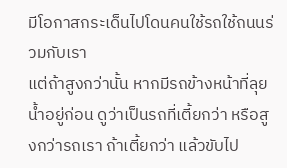มีโอกาสกระเด็นไปโดนคนใช้รถใช้ถนนร่วมกับเรา
แต่ถ้าสูงกว่านั้น หากมีรถข้างหน้าที่ลุยน้ำอยู่ก่อน ดูว่าเป็นรถที่เตี้ยกว่า หรือสูงกว่ารถเรา ถ้าเตี้ยกว่า แล้วขับไป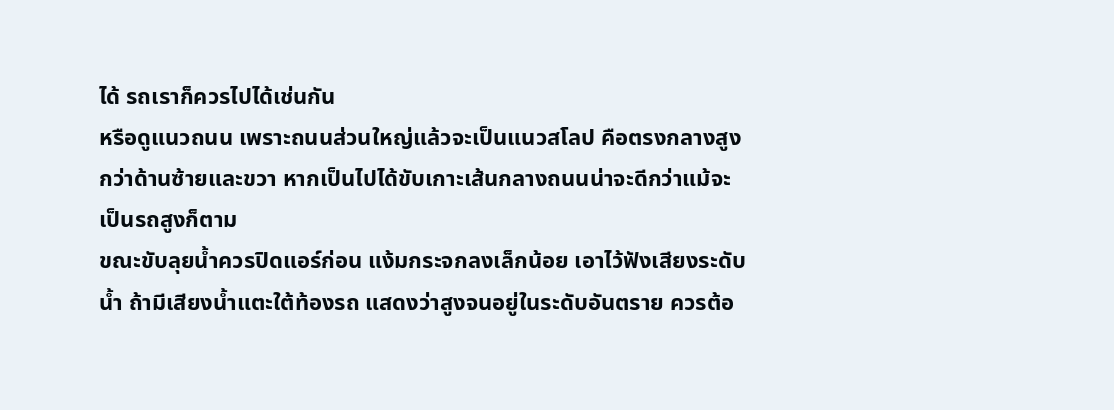ได้ รถเราก็ควรไปได้เช่นกัน
หรือดูแนวถนน เพราะถนนส่วนใหญ่แล้วจะเป็นแนวสโลป คือตรงกลางสูงกว่าด้านซ้ายและขวา หากเป็นไปได้ขับเกาะเส้นกลางถนนน่าจะดีกว่าแม้จะเป็นรถสูงก็ตาม
ขณะขับลุยน้ำควรปิดแอร์ก่อน แง้มกระจกลงเล็กน้อย เอาไว้ฟังเสียงระดับน้ำ ถ้ามีเสียงน้ำแตะใต้ท้องรถ แสดงว่าสูงจนอยู่ในระดับอันตราย ควรต้อ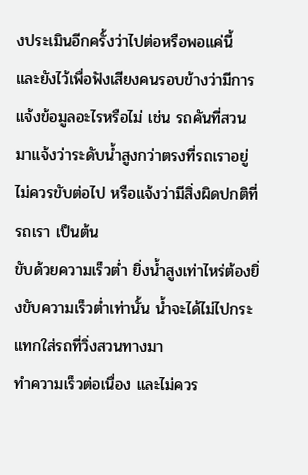งประเมินอีกครั้งว่าไปต่อหรือพอแค่นี้
และยังไว้เพื่อฟังเสียงคนรอบข้างว่ามีการแจ้งข้อมูลอะไรหรือไม่ เช่น รถคันที่สวนมาแจ้งว่าระดับน้ำสูงกว่าตรงที่รถเราอยู่ ไม่ควรขับต่อไป หรือแจ้งว่ามีสิ่งผิดปกติที่รถเรา เป็นต้น
ขับด้วยความเร็วต่ำ ยิ่งน้ำสูงเท่าไหร่ต้องยิ่งขับความเร็วต่ำเท่านั้น น้ำจะได้ไม่ไปกระแทกใส่รถที่วิ่งสวนทางมา
ทำความเร็วต่อเนื่อง และไม่ควร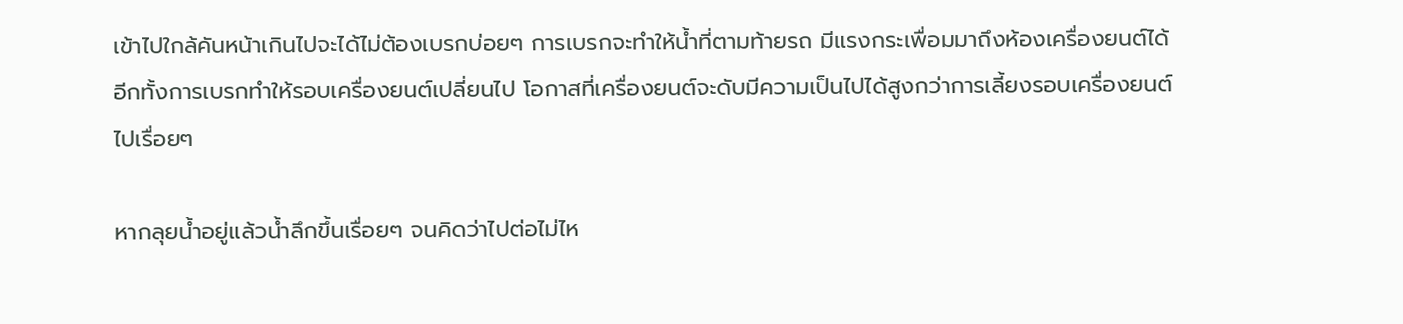เข้าไปใกล้คันหน้าเกินไปจะได้ไม่ต้องเบรกบ่อยๆ การเบรกจะทำให้น้ำที่ตามท้ายรถ มีแรงกระเพื่อมมาถึงห้องเครื่องยนต์ได้
อีกทั้งการเบรกทำให้รอบเครื่องยนต์เปลี่ยนไป โอกาสที่เครื่องยนต์จะดับมีความเป็นไปได้สูงกว่าการเลี้ยงรอบเครื่องยนต์ไปเรื่อยๆ

หากลุยน้ำอยู่แล้วน้ำลึกขึ้นเรื่อยๆ จนคิดว่าไปต่อไม่ไห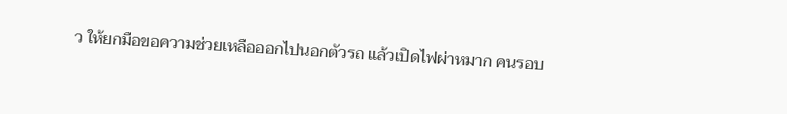ว ให้ยกมือขอความช่วยเหลือออกไปนอกตัวรถ แล้วเปิดไฟผ่าหมาก คนรอบ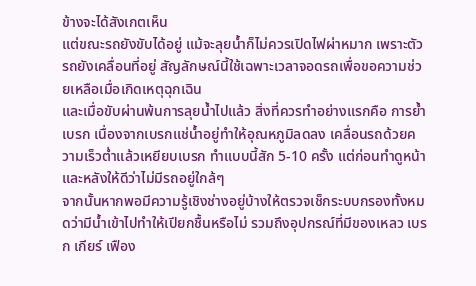ข้างจะได้สังเกตเห็น
แต่ขณะรถยังขับได้อยู่ แม้จะลุยน้ำก็ไม่ควรเปิดไฟผ่าหมาก เพราะตัวรถยังเคลื่อนที่อยู่ สัญลักษณ์นี้ใช้เฉพาะเวลาจอดรถเพื่อขอความช่วยเหลือเมื่อเกิดเหตุฉุกเฉิน
และเมื่อขับผ่านพ้นการลุยน้ำไปแล้ว สิ่งที่ควรทำอย่างแรกคือ การย้ำเบรก เนื่องจากเบรกแช่น้ำอยู่ทำให้อุณหภูมิลดลง เคลื่อนรถด้วยความเร็วต่ำแล้วเหยียบเบรก ทำแบบนี้สัก 5-10 ครั้ง แต่ก่อนทำดูหน้าและหลังให้ดีว่าไม่มีรถอยู่ใกล้ๆ
จากนั้นหากพอมีความรู้เชิงช่างอยู่บ้างให้ตรวจเช็กระบบกรองทั้งหมดว่ามีน้ำเข้าไปทำให้เปียกชื้นหรือไม่ รวมถึงอุปกรณ์ที่มีของเหลว เบรก เกียร์ เฟือง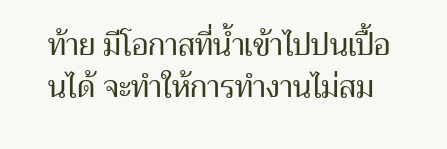ท้าย มีโอกาสที่น้ำเข้าไปปนเปื้อนได้ จะทำให้การทำงานไม่สม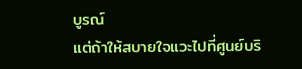บูรณ์
แต่ถ้าให้สบายใจแวะไปที่ศูนย์บริ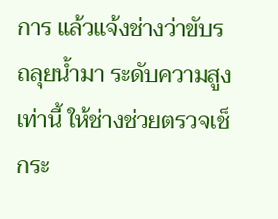การ แล้วแจ้งช่างว่าขับรถลุยน้ำมา ระดับความสูงเท่านี้ ให้ช่างช่วยตรวจเช็กระ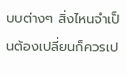บบต่างๆ สิ่งไหนจำเป็นต้องเปลี่ยนก็ควรเป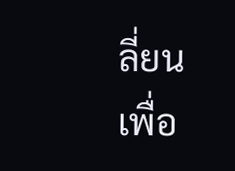ลี่ยน
เพื่อ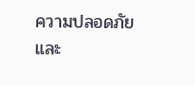ความปลอดภัย และ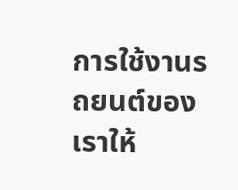การใช้งานรถยนต์ของเราให้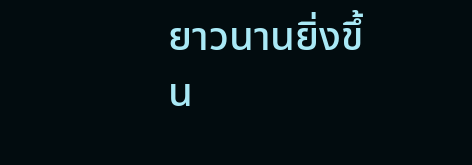ยาวนานยิ่งขึ้น